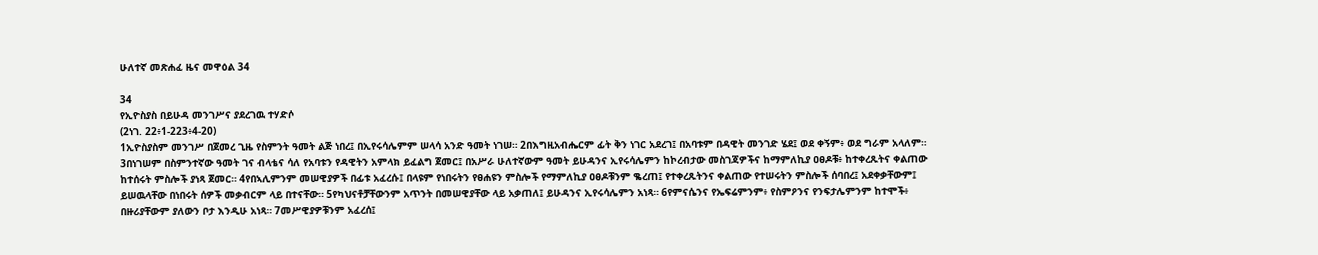ሁለተኛ መጽሐፈ ዜና መዋዕል 34

34
የኢዮስያስ በይሁዳ መንገሥና ያደረገዉ ተሃድሶ
(2ነገ. 22፥1-223፥4-20)
1ኢዮስያስም መንገሥ በጀመረ ጊዜ የስምንት ዓመት ልጅ ነበረ፤ በኢየሩሳሌምም ሠላሳ አንድ ዓመት ነገሠ። 2በእግዚአብሔርም ፊት ቅን ነገር አደረገ፤ በአባቱም በዳዊት መንገድ ሄደ፤ ወደ ቀኝም፥ ወደ ግራም አላለም። 3በነገሠም በስምንተኛው ዓመት ገና ብላቴና ሳለ የአባቱን የዳዊትን አምላክ ይፈልግ ጀመር፤ በአሥራ ሁለተኛውም ዓመት ይሁዳንና ኢየሩሳሌምን ከኮረብታው መስገጃዎችና ከማምለኪያ ዐፀዶቹ፥ ከተቀረጹትና ቀልጠው ከተሰሩት ምስሎች ያነጻ ጀመር። 4የበኣሊምንም መሠዊያዎች በፊቱ አፈረሱ፤ በላዩም የነበሩትን የፀሐዩን ምስሎች የማምለኪያ ዐፀዶቹንም ቈረጠ፤ የተቀረጹትንና ቀልጠው የተሠሩትን ምስሎች ሰባበረ፤ አደቀቃቸውም፤ ይሠዉላቸው በነበሩት ሰዎች መቃብርም ላይ በተናቸው። 5የካህናቶቻቸውንም አጥንት በመሠዊያቸው ላይ አቃጠለ፤ ይሁዳንና ኢየሩሳሌምን አነጻ። 6የምናሴንና የኤፍሬምንም፥ የስምዖንና የንፍታሌምንም ከተሞች፥ በዙሪያቸውም ያለውን ቦታ እንዲሁ አነጻ። 7መሥዊያዎቹንም አፈረሰ፤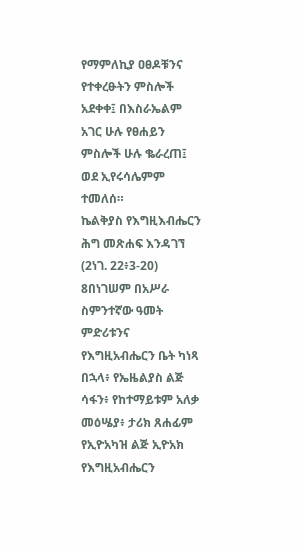የማምለኪያ ዐፀዶቹንና የተቀረፁትን ምስሎች አደቀቀ፤ በእስራኤልም አገር ሁሉ የፀሐይን ምስሎች ሁሉ ቈራረጠ፤ ወደ ኢየሩሳሌምም ተመለሰ።
ኬልቅያስ የእግዚእብሔርን ሕግ መጽሐፍ እንዳገኘ
(2ነገ. 22፥3-20)
8በነገሠም በአሥራ ስምንተኛው ዓመት ምድሪቱንና የእግዚአብሔርን ቤት ካነጻ በኋላ፥ የኤዜልያስ ልጅ ሳፋን፥ የከተማይቱም አለቃ መዕሤያ፥ ታሪክ ጸሐፊም የኢዮአካዝ ልጅ ኢዮአክ የእግዚአብሔርን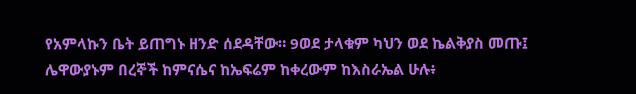የአምላኩን ቤት ይጠግኑ ዘንድ ሰደዳቸው። 9ወደ ታላቁም ካህን ወደ ኬልቅያስ መጡ፤ ሌዋውያኑም በረኞች ከምናሴና ከኤፍሬም ከቀረውም ከእስራኤል ሁሉ፥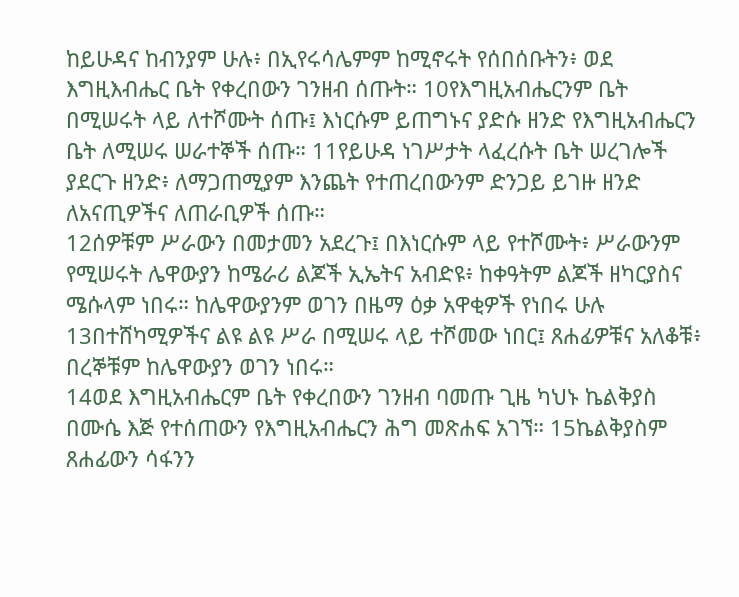ከይሁዳና ከብንያም ሁሉ፥ በኢየሩሳሌምም ከሚኖሩት የሰበሰቡትን፥ ወደ እግዚእብሔር ቤት የቀረበውን ገንዘብ ሰጡት። 10የእግዚአብሔርንም ቤት በሚሠሩት ላይ ለተሾሙት ሰጡ፤ እነርሱም ይጠግኑና ያድሱ ዘንድ የእግዚአብሔርን ቤት ለሚሠሩ ሠራተኞች ሰጡ። 11የይሁዳ ነገሥታት ላፈረሱት ቤት ሠረገሎች ያደርጉ ዘንድ፥ ለማጋጠሚያም እንጨት የተጠረበውንም ድንጋይ ይገዙ ዘንድ ለአናጢዎችና ለጠራቢዎች ሰጡ።
12ሰዎቹም ሥራውን በመታመን አደረጉ፤ በእነርሱም ላይ የተሾሙት፥ ሥራውንም የሚሠሩት ሌዋውያን ከሜራሪ ልጆች ኢኤትና አብድዩ፥ ከቀዓትም ልጆች ዘካርያስና ሜሱላም ነበሩ። ከሌዋውያንም ወገን በዜማ ዕቃ አዋቂዎች የነበሩ ሁሉ 13በተሸካሚዎችና ልዩ ልዩ ሥራ በሚሠሩ ላይ ተሾመው ነበር፤ ጸሐፊዎቹና አለቆቹ፥ በረኞቹም ከሌዋውያን ወገን ነበሩ።
14ወደ እግዚአብሔርም ቤት የቀረበውን ገንዘብ ባመጡ ጊዜ ካህኑ ኬልቅያስ በሙሴ እጅ የተሰጠውን የእግዚአብሔርን ሕግ መጽሐፍ አገኘ። 15ኬልቅያስም ጸሐፊውን ሳፋንን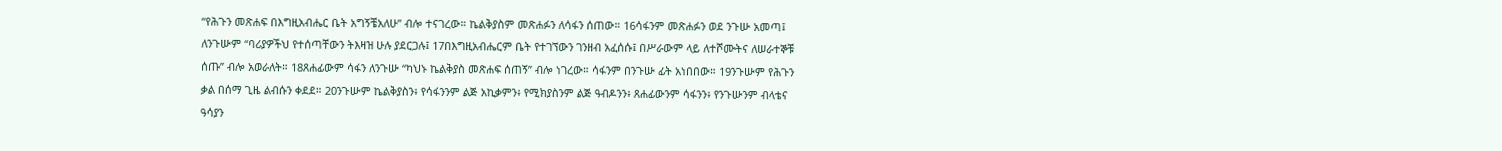“የሕጉን መጽሐፍ በእግዚአብሔር ቤት አግኝቼአለሁ” ብሎ ተናገረው። ኬልቅያስም መጽሐፉን ለሳፋን ሰጠው። 16ሳፋንም መጽሐፉን ወደ ንጉሡ አመጣ፤ ለንጉሡም “ባሪያዎችህ የተሰጣቸውን ትእዛዝ ሁሉ ያደርጋሉ፤ 17በእግዚአብሔርም ቤት የተገኘውን ገንዘብ አፈሰሱ፤ በሥራውም ላይ ለተሾሙትና ለሠራተኞቹ ሰጡ” ብሎ አወራለት። 18ጸሐፊውም ሳፋን ለንጉሡ “ካህኑ ኬልቅያስ መጽሐፍ ሰጠኝ” ብሎ ነገረው። ሳፋንም በንጉሡ ፊት አነበበው። 19ንጉሡም የሕጉን ቃል በሰማ ጊዜ ልብሱን ቀደደ። 20ንጉሡም ኬልቅያስን፥ የሳፋንንም ልጅ አኪቃምን፥ የሚክያስንም ልጅ ዓብዶንን፥ ጸሐፊውንም ሳፋንን፥ የንጉሡንም ብላቴና ዓሳያን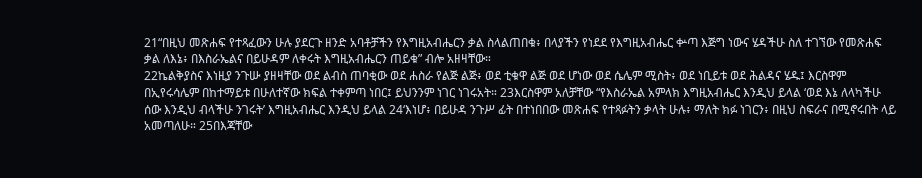21“በዚህ መጽሐፍ የተጻፈውን ሁሉ ያደርጉ ዘንድ አባቶቻችን የእግዚአብሔርን ቃል ስላልጠበቁ፥ በላያችን የነደደ የእግዚአብሔር ቍጣ እጅግ ነውና ሄዳችሁ ስለ ተገኘው የመጽሐፍ ቃል ለእኔ፥ በእስራኤልና በይሁዳም ለቀሩት እግዚአብሔርን ጠይቁ” ብሎ አዘዛቸው።
22ኬልቅያስና እነዚያ ንጉሡ ያዘዛቸው ወደ ልብስ ጠባቂው ወደ ሐስራ የልጅ ልጅ፥ ወደ ቲቁዋ ልጅ ወደ ሆነው ወደ ሴሌም ሚስት፥ ወደ ነቢይቱ ወደ ሕልዳና ሄዱ፤ እርስዋም በኢየሩሳሌም በከተማይቱ በሁለተኛው ክፍል ተቀምጣ ነበር፤ ይህንንም ነገር ነገሩአት። 23እርስዋም አለቻቸው “የእስራኤል አምላክ እግዚአብሔር እንዲህ ይላል ‘ወደ እኔ ለላካችሁ ሰው እንዲህ ብላችሁ ንገሩት’ እግዚአብሔር እንዲህ ይላል 24‘እነሆ፥ በይሁዳ ንጉሥ ፊት በተነበበው መጽሐፍ የተጻፉትን ቃላት ሁሉ፥ ማለት ክፉ ነገርን፥ በዚህ ስፍራና በሚኖሩበት ላይ አመጣለሁ። 25በእጃቸው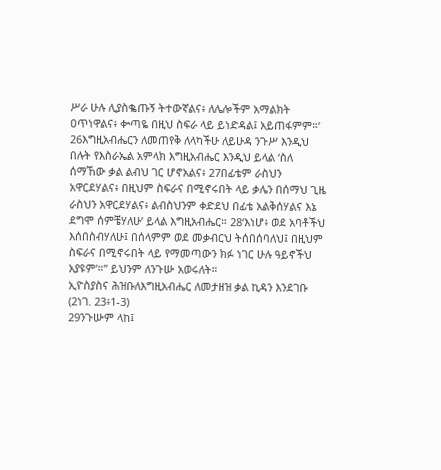ሥራ ሁሉ ሊያስቈጡኝ ትተውኛልና፥ ለሌሎችም አማልክት ዐጥነዋልና፥ ቍጣዬ በዚህ ስፍራ ላይ ይነድዳል፤ አይጠፋምም።’ 26እግዚአብሔርን ለመጠየቅ ለላካችሁ ለይሁዳ ንጉሥ እንዲህ በሉት የእስራኤል አምላክ እግዚአብሔር እንዲህ ይላል ‘ስለ ሰማኸው ቃል ልብህ ገር ሆኖአልና፥ 27በፊቴም ራስህን አዋርደሃልና፥ በዚህም ስፍራና በሚኖሩበት ላይ ቃሌን በሰማህ ጊዜ ራስህን አዋርደሃልና፥ ልብስህንም ቀድደህ በፊቴ አልቅሰሃልና እኔ ደግሞ ሰምቼሃለሁ’ ይላል እግዚአብሔር። 28‘እነሆ፥ ወደ አባቶችህ እሰበስብሃለሁ፤ በሰላምም ወደ መቃብርህ ትሰበሰባለህ፤ በዚህም ስፍራና በሚኖሩበት ላይ የማመጣውን ክፉ ነገር ሁሉ ዓይኖችህ አያዩም’።” ይህንም ለንጉሡ አወሩለት።
ኢዮስያስና ሕዝቡለእግዚአብሔር ለመታዘዝ ቃል ኪዳን እንደገቡ
(2ነገ. 23፥1-3)
29ንጉሡም ላከ፤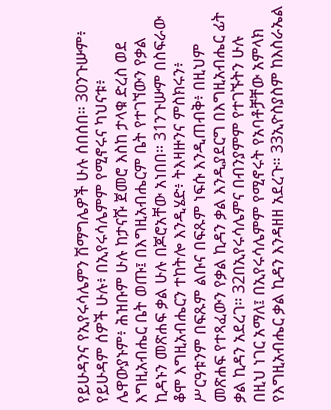የይሁዳንና የኢየሩሳሌምን ሽማግሌዎች ሁሉ ሰበሰበ። 30ንጉሡም፥ የይሁዳም ሰዎች ሁሉ፥ በኢየሩሳሌምም የሚኖሩና ካህናቱ፥ ሌዋውያኑም፥ ሕዝቡም ሁሉ ከታናሹ ጀመሮ እስከ ታላቁ ድረስ ወደ እግዚአብሔር ቤት ወጡ፤ በእግዚአብሔርም ቤት የተገኘውን የቃል ኪዳኑን መጽሐፍ ቃል ሁሉ በጆሮአቸው አነበበ። 31ንጉሡም በስፍራው ቆሞ እግዚአብሔርን ተከትሎ እንዲሄድ፥ ትእዛዙንና ምስክሩን፥ ሥርዓቱንም በፍጹም ልቡና በፍጹም ነፍሱ እንዲጠብቅ፥ በዚህም መጽሐፍ የተጻፈውን የቃል ኪዳን ቃል እንዲያደርግ በእግዚአብሔር ፊት ቃል ኪዳን አደረገ። 32በኢየሩሳሌምና በብንያምም የተገኙትን ሁሉ በዚህ ነገር አማለ፤ በኢየሩሳሌምም የሚኖሩት የአባቶቻቸው አምላክ የእግዚአብሔር ቃል ኪዳን እንዳዘዘ አደረጉ። 33ኢዮስያስም ከእስራኤል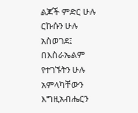ልጆች ምድር ሁሉ ርኩሱን ሁሉ አስወገደ፤ በእስራኤልም የተገኙትን ሁሉ አምላካቸውን እግዚአብሔርን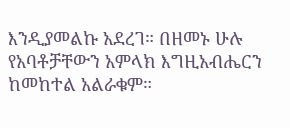እንዲያመልኩ አደረገ። በዘመኑ ሁሉ የአባቶቻቸውን አምላክ እግዚአብሔርን ከመከተል አልራቁም።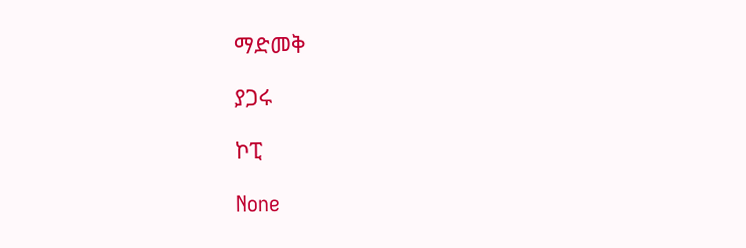ማድመቅ

ያጋሩ

ኮፒ

None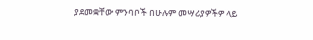ያደመቋቸው ምንባቦች በሁሉም መሣሪያዎችዎ ላይ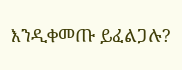እንዲቀመጡ ይፈልጋሉ?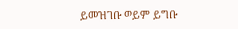ይመዝገቡ ወይም ይግቡ